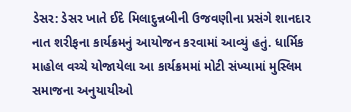ડેસર: ડેસર ખાતે ઈદે મિલાદુન્નબીની ઉજવણીના પ્રસંગે શાનદાર નાત શરીફના કાર્યક્રમનું આયોજન કરવામાં આવ્યું હતું. ધાર્મિક માહોલ વચ્ચે યોજાયેલા આ કાર્યક્રમમાં મોટી સંખ્યામાં મુસ્લિમ સમાજના અનુયાયીઓ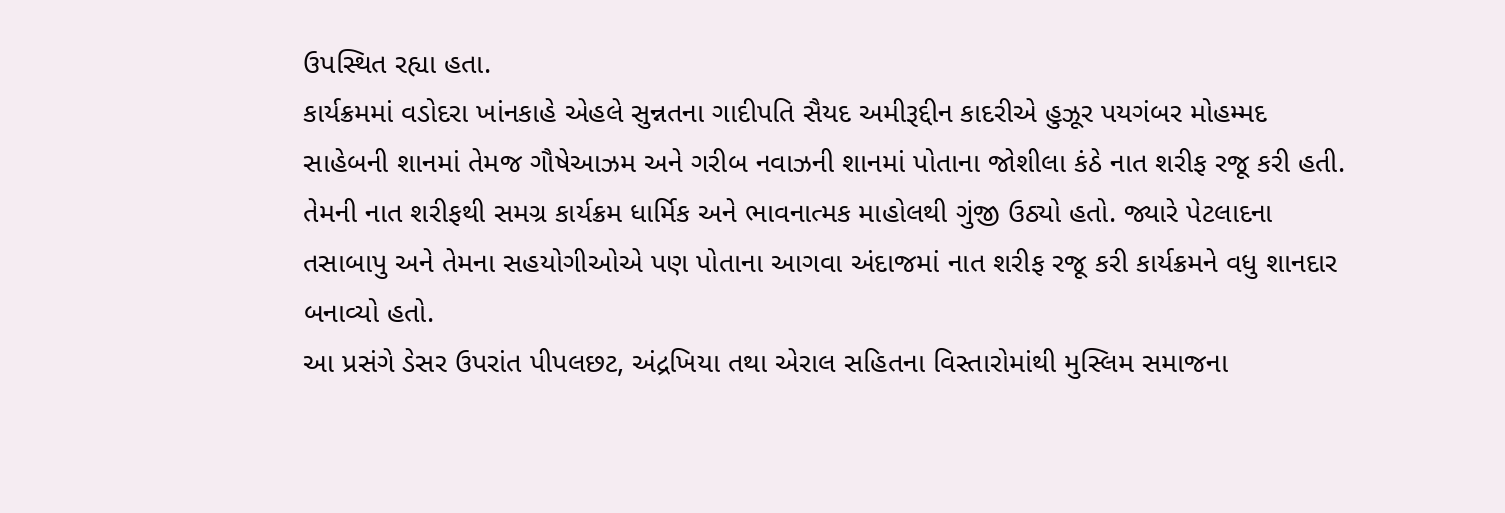ઉપસ્થિત રહ્યા હતા.
કાર્યક્રમમાં વડોદરા ખાંનકાહે એહલે સુન્નતના ગાદીપતિ સૈયદ અમીરૂદ્દીન કાદરીએ હુઝૂર પયગંબર મોહમ્મદ સાહેબની શાનમાં તેમજ ગૌષેઆઝમ અને ગરીબ નવાઝની શાનમાં પોતાના જોશીલા કંઠે નાત શરીફ રજૂ કરી હતી.
તેમની નાત શરીફથી સમગ્ર કાર્યક્રમ ધાર્મિક અને ભાવનાત્મક માહોલથી ગુંજી ઉઠ્યો હતો. જ્યારે પેટલાદના તસાબાપુ અને તેમના સહયોગીઓએ પણ પોતાના આગવા અંદાજમાં નાત શરીફ રજૂ કરી કાર્યક્રમને વધુ શાનદાર બનાવ્યો હતો.
આ પ્રસંગે ડેસર ઉપરાંત પીપલછટ, અંદ્રખિયા તથા એરાલ સહિતના વિસ્તારોમાંથી મુસ્લિમ સમાજના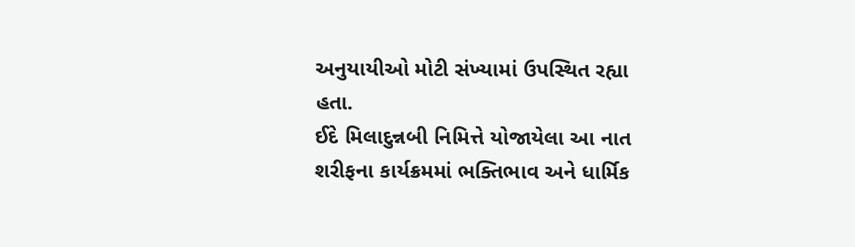અનુયાયીઓ મોટી સંખ્યામાં ઉપસ્થિત રહ્યા હતા.
ઈદે મિલાદુન્નબી નિમિત્તે યોજાયેલા આ નાત શરીફના કાર્યક્રમમાં ભક્તિભાવ અને ધાર્મિક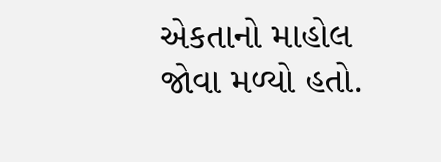એકતાનો માહોલ જોવા મળ્યો હતો.